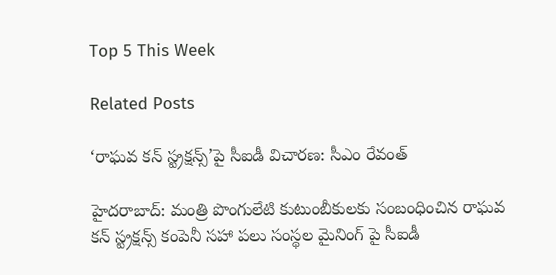Top 5 This Week

Related Posts

‘రాఘవ కన్ స్ట్రక్షన్స్’పై సీఐడీ విచారణ: సీఎం రేవంత్

హైదరాబాద్: మంత్రి పొంగులేటి కుటుంబీకులకు సంబంధించిన రాఘవ కన్ స్ట్రక్షన్స్ కంపెనీ సహా పలు సంస్థల మైనింగ్ పై సీఐడీ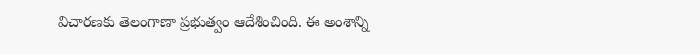విచారణకు తెలంగాణా ప్రభుత్వం ఆదేశించింది. ఈ అంశాన్ని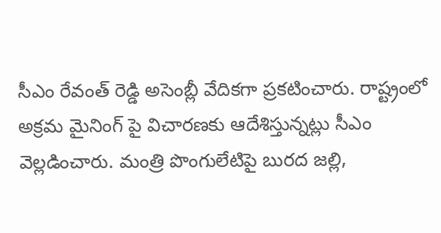సీఎం రేవంత్ రెడ్డి అసెంబ్లీ వేదికగా ప్రకటించారు. రాష్ట్రంలో అక్రమ మైనింగ్ పై విచారణకు ఆదేశిస్తున్నట్లు సీఎం వెల్లడించారు. మంత్రి పొంగులేటిపై బురద జల్లి,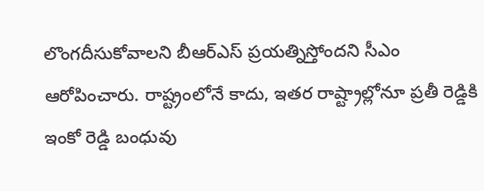లొంగదీసుకోవాలని బీఆర్ఎస్ ప్రయత్నిస్తోందని సీఎం ఆరోపించారు. రాష్ట్రంలోనే కాదు, ఇతర రాష్ట్రాల్లోనూ ప్రతీ రెడ్డికి ఇంకో రెడ్డి బంధువు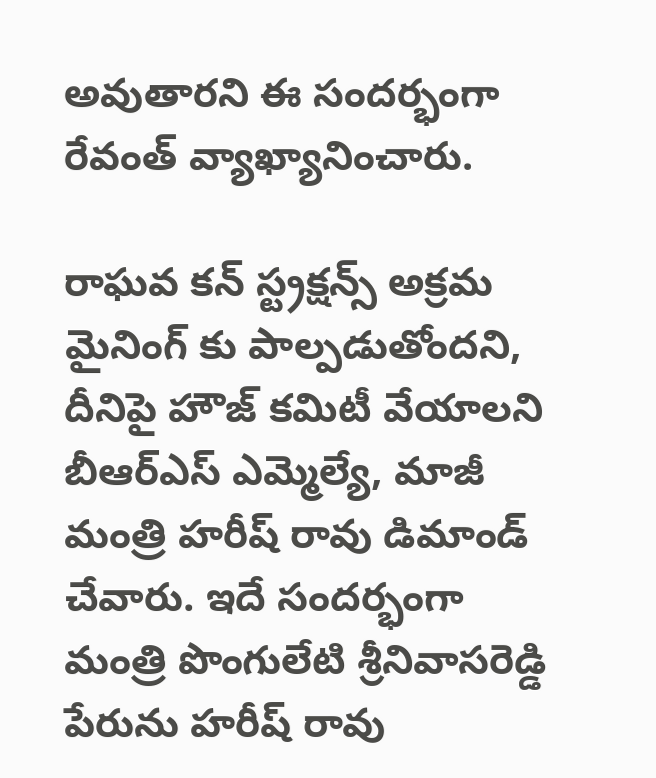అవుతారని ఈ సందర్భంగా రేవంత్ వ్యాఖ్యానించారు.

రాఘవ కన్ స్ట్రక్షన్స్ అక్రమ మైనింగ్ కు పాల్పడుతోందని, దీనిపై హౌజ్ కమిటీ వేయాలని బీఆర్ఎస్ ఎమ్మెల్యే, మాజీ మంత్రి హరీష్ రావు డిమాండ్ చేవారు. ఇదే సందర్భంగా మంత్రి పొంగులేటి శ్రీనివాసరెడ్డి పేరును హరీష్ రావు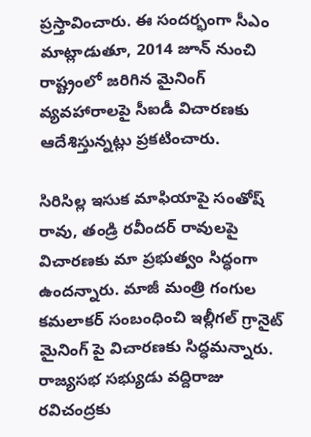ప్రస్తావించారు. ఈ సందర్భంగా సీఎం మాట్లాడుతూ, 2014 జూన్ నుంచి రాష్ట్రంలో జరిగిన మైనింగ్ వ్యవహారాలపై సీఐడీ విచారణకు ఆదేశిస్తున్నట్లు ప్రకటించారు.

సిరిసిల్ల ఇసుక మాఫియాపై సంతోష్ రావు, తండ్రి రవీందర్ రావులపై విచారణకు మా ప్రభుత్వం సిద్ధంగా ఉందన్నారు. మాజీ మంత్రి గంగుల కమలాకర్ సంబంధించి ఇల్లీగల్ గ్రానైట్ మైనింగ్ పై విచారణకు సిద్ధమన్నారు. రాజ్యసభ సభ్యుడు వద్దిరాజు రవిచంద్రకు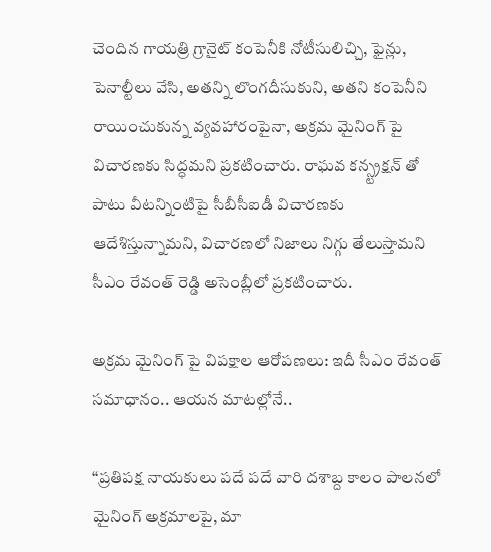చెందిన గాయత్రి గ్రానైట్ కంపెనీకి నోటీసులిచ్చి, ఫైన్లు, పెనాల్టీలు వేసి, అతన్ని లొంగదీసుకుని, అతని కంపెనీని రాయించుకున్న వ్యవహారంపైనా, అక్రమ మైనింగ్ పై విచారణకు సిద్ధమని ప్రకటించారు. రాఘవ కన్స్ట్రక్షన్ తో పాటు వీటన్నింటిపై సీబీసీఐడీ విచారణకు ఆదేశిస్తున్నామని, విచారణలో నిజాలు నిగ్గు తేలుస్తామని సీఎం రేవంత్ రెడ్డి అసెంబ్లీలో ప్రకటించారు.

అక్రమ మైనింగ్ పై విపక్షాల ఆరోపణలు: ఇదీ సీఎం రేవంత్ సమాధానం.. ఆయన మాటల్లోనే..

‘‘ప్రతిపక్ష నాయకులు పదే పదే వారి దశాబ్ద కాలం పాలనలో మైనింగ్ అక్రమాలపై, మా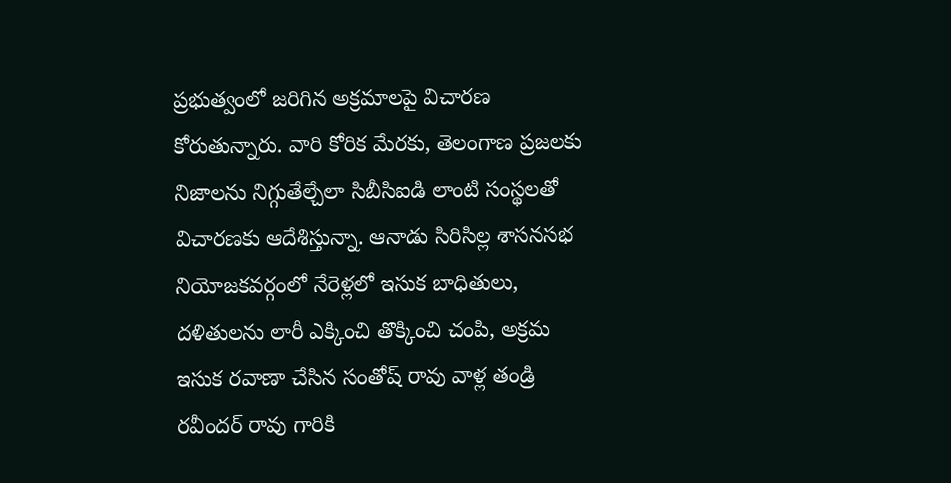ప్రభుత్వంలో జరిగిన అక్రమాలపై విచారణ కోరుతున్నారు. వారి కోరిక మేరకు, తెలంగాణ ప్రజలకు నిజాలను నిగ్గుతేల్చేలా సిబీసిఐడి లాంటి సంస్థలతో విచారణకు ఆదేశిస్తున్నా. ఆనాడు సిరిసిల్ల శాసనసభ నియోజకవర్గంలో నేరెళ్లలో ఇసుక బాధితులు, దళితులను లారీ ఎక్కించి తొక్కించి చంపి, అక్రమ ఇసుక రవాణా చేసిన సంతోష్ రావు వాళ్ల తండ్రి రవీందర్ రావు గారికి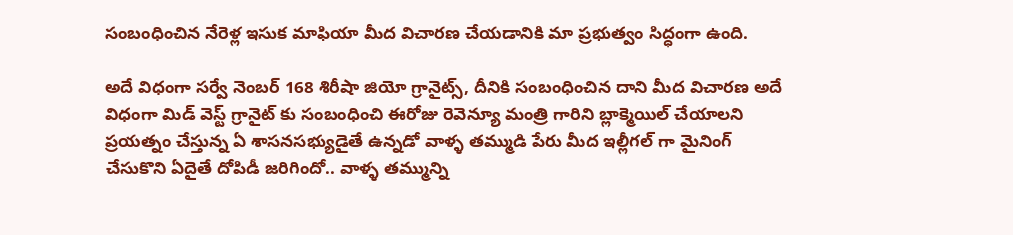సంబంధించిన నేరెళ్ల ఇసుక మాఫియా మీద విచారణ చేయడానికి మా ప్రభుత్వం సిద్ధంగా ఉంది.

అదే విధంగా సర్వే నెంబర్ 168 శిరీషా జియో గ్రానైట్స్, దీనికి సంబంధించిన దాని మీద విచారణ అదే విధంగా మిడ్ వెస్ట్ గ్రానైట్ కు సంబంధించి ఈరోజు రెవెన్యూ మంత్రి గారిని బ్లాక్మెయిల్ చేయాలని ప్రయత్నం చేస్తున్న ఏ శాసనసభ్యుడైతే ఉన్నడో వాళ్ళ తమ్ముడి పేరు మీద ఇల్లీగల్ గా మైనింగ్ చేసుకొని ఏదైతే దోపిడీ జరిగిందో.. వాళ్ళ తమ్మున్ని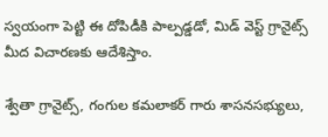స్వయంగా పెట్టి ఈ దోపిడీకి పాల్పడ్డడో, మిడ్ వెస్ట్ గ్రానైట్స్ మీద విచారణకు ఆదేశిస్తాం.

శ్వేతా గ్రానైట్స్, గంగుల కమలాకర్ గారు శాసనసభ్యులు,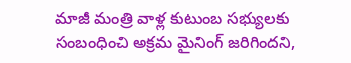మాజీ మంత్రి వాళ్ల కుటుంబ సభ్యులకు సంబంధించి అక్రమ మైనింగ్ జరిగిందని,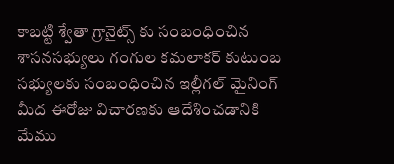కాబట్టి శ్వేతా గ్రానైట్స్ కు సంబంధించిన శాసనసభ్యులు గంగుల కమలాకర్ కుటుంబ సభ్యులకు సంబంధించిన ఇల్లీగల్ మైనింగ్ మీద ఈరోజు విచారణకు ఆదేశించడానికి మేము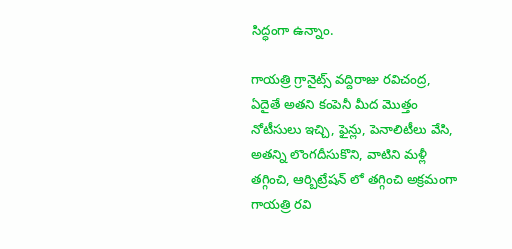సిద్ధంగా ఉన్నాం.

గాయత్రి గ్రానైట్స్ వద్దిరాజు రవిచంద్ర, ఏదైతే అతని కంపెనీ మీద మొత్తం నోటీసులు ఇచ్చి, ఫైన్లు, పెనాలిటీలు వేసి, అతన్ని లొంగదీసుకొని, వాటిని మళ్లీ తగ్గించి, ఆర్బిట్రేషన్ లో తగ్గించి అక్రమంగా గాయత్రి రవి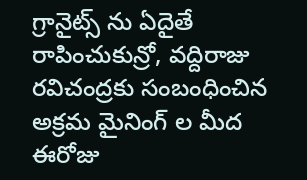గ్రానైట్స్ ను ఏదైతే రాపించుకున్రో, వద్దిరాజు రవిచంద్రకు సంబంధించిన అక్రమ మైనింగ్ ల మీద ఈరోజు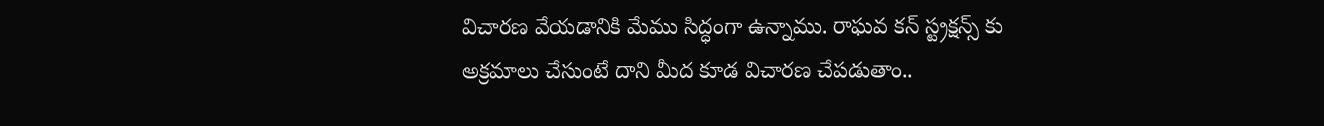విచారణ వేయడానికి మేము సిద్ధంగా ఉన్నాము. రాఘవ కన్ స్ట్రక్షన్స్ కు అక్రమాలు చేసుంటే దాని మీద కూడ విచారణ చేపడుతాం..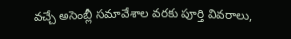వచ్చే అసెంబ్లీ సమావేశాల వరకు పూర్తి వివరాలు,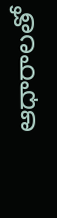ఆధారాలతో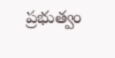ప్రభుత్వం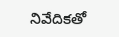నివేదికతో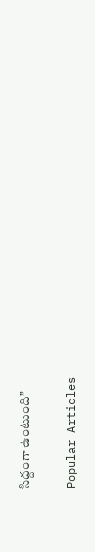సిద్దంగా ఉంటుంది’’

Popular Articles